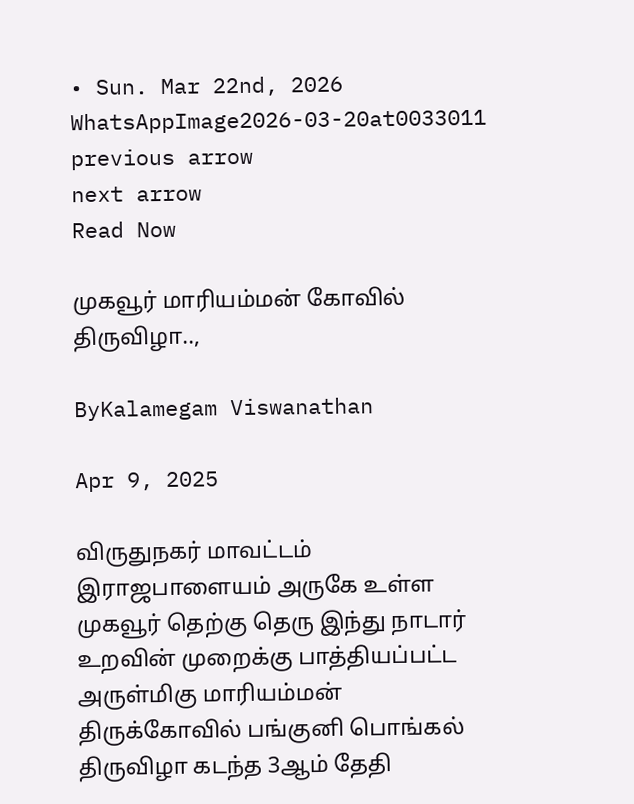• Sun. Mar 22nd, 2026
WhatsAppImage2026-03-20at0033011
previous arrow
next arrow
Read Now

முகவூர் மாரியம்மன் கோவில் திருவிழா..,

ByKalamegam Viswanathan

Apr 9, 2025

விருதுநகர் மாவட்டம் இராஜபாளையம் அருகே உள்ள முகவூர் தெற்கு தெரு இந்து நாடார் உறவின் முறைக்கு பாத்தியப்பட்ட அருள்மிகு மாரியம்மன் திருக்கோவில் பங்குனி பொங்கல் திருவிழா கடந்த 3ஆம் தேதி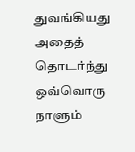துவங்கியது அதைத் தொடர்ந்து ஒவ்வொரு நாளும்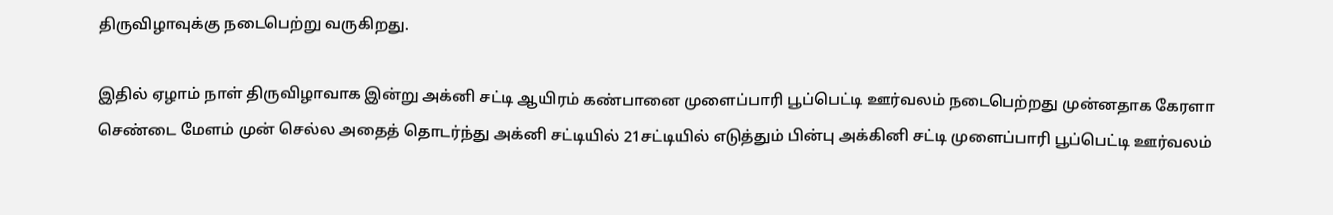திருவிழாவுக்கு நடைபெற்று வருகிறது.

இதில் ஏழாம் நாள் திருவிழாவாக இன்று அக்னி சட்டி ஆயிரம் கண்பானை முளைப்பாரி பூப்பெட்டி ஊர்வலம் நடைபெற்றது முன்னதாக கேரளா செண்டை மேளம் முன் செல்ல அதைத் தொடர்ந்து அக்னி சட்டியில் 21சட்டியில் எடுத்தும் பின்பு அக்கினி சட்டி முளைப்பாரி பூப்பெட்டி ஊர்வலம்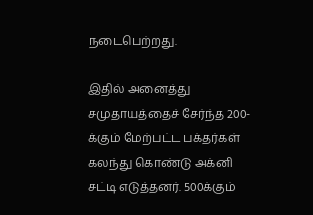நடைபெற்றது.

இதில் அனைத்து சமுதாயத்தைச் சேர்ந்த 200-க்கும் மேற்பட்ட பக்தர்கள் கலந்து கொண்டு அக்னி சட்டி எடுத்தனர். 500க்கும்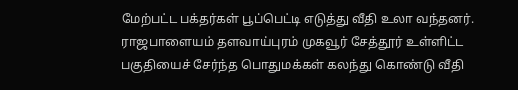மேற்பட்ட பக்தர்கள் பூப்பெட்டி எடுத்து வீதி உலா வந்தனர். ராஜபாளையம் தளவாய்புரம் முகவூர் சேத்தூர் உள்ளிட்ட பகுதியைச் சேர்ந்த பொதுமக்கள் கலந்து கொண்டு வீதி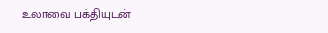உலாவை பக்தியுடன்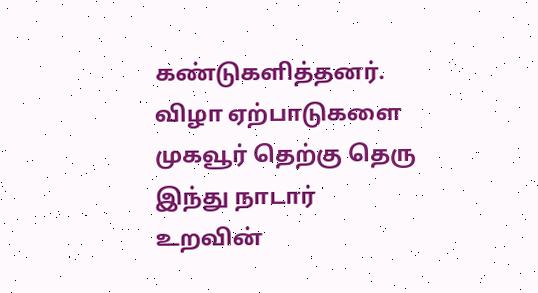கண்டுகளித்தனர். விழா ஏற்பாடுகளை முகவூர் தெற்கு தெரு இந்து நாடார் உறவின்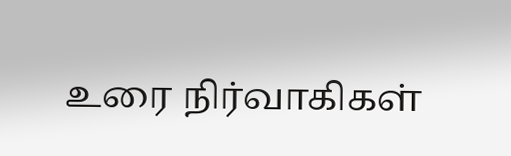உரை நிர்வாகிகள்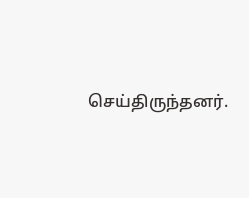செய்திருந்தனர்.